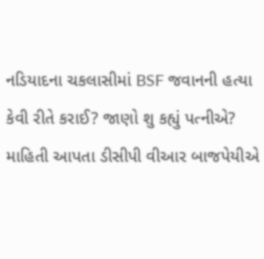નડિયાદના ચકલાસીમાં BSF જવાનની હત્યા કેવી રીતે કરાઈ? જાણો શુ કહ્યું પત્નીએ?
માહિતી આપતા ડીસીપી વીઆર બાજપેયીએ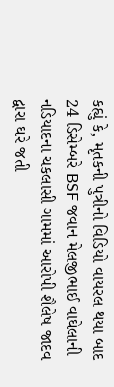કહ્યું કે, મૃતકની પુત્રીનો વિડિયો વાયરલ થયા બાદ 24 ડિસેમ્બરે BSF જવાન મેલજીભાઈ વાઘેલાની નડિયાદના ચકલાસી ગામમાં આરોપી શૈલેષ જાદવ દ્વારા ઘરે જતી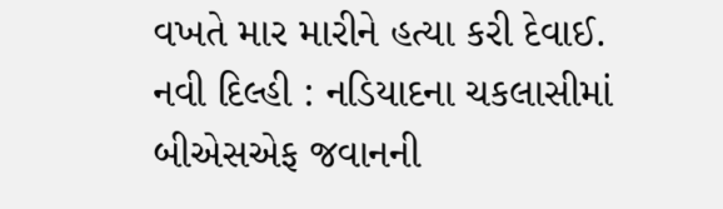વખતે માર મારીને હત્યા કરી દેવાઈ.
નવી દિલ્હી : નડિયાદના ચકલાસીમાં બીએસએફ જવાનની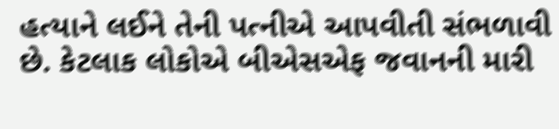હત્યાને લઈને તેની પત્નીએ આપવીતી સંભળાવી છે. કેટલાક લોકોએ બીએસએફ જવાનની મારી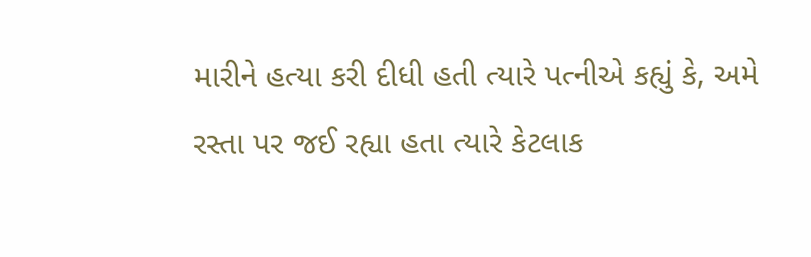મારીને હત્યા કરી દીધી હતી ત્યારે પત્નીએ કહ્યું કે, અમે રસ્તા પર જઈ રહ્યા હતા ત્યારે કેટલાક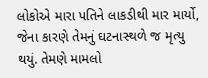લોકોએ મારા પતિને લાકડીથી માર માર્યો, જેના કારણે તેમનું ઘટનાસ્થળે જ મૃત્યુ થયું. તેમણે મામલો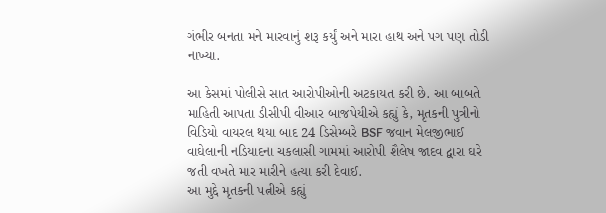ગંભીર બનતા મને મારવાનું શરૂ કર્યું અને મારા હાથ અને પગ પણ તોડી નાખ્યા.

આ કેસમાં પોલીસે સાત આરોપીઓની અટકાયત કરી છે. આ બાબતે માહિતી આપતા ડીસીપી વીઆર બાજપેયીએ કહ્યું કે, મૃતકની પુત્રીનો વિડિયો વાયરલ થયા બાદ 24 ડિસેમ્બરે BSF જવાન મેલજીભાઈ વાઘેલાની નડિયાદના ચકલાસી ગામમાં આરોપી શૈલેષ જાદવ દ્વારા ઘરે જતી વખતે માર મારીને હત્યા કરી દેવાઈ.
આ મુદ્દે મૃતકની પત્નીએ કહ્યું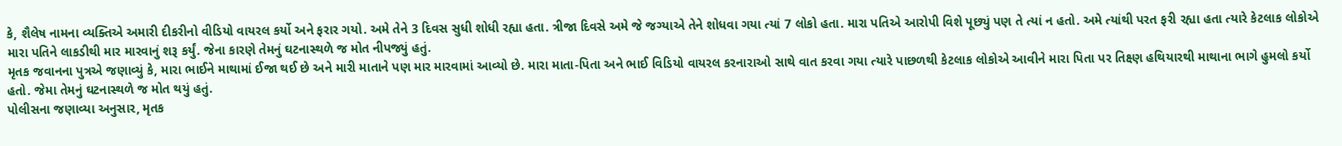કે, શૈલેષ નામના વ્યક્તિએ અમારી દીકરીનો વીડિયો વાયરલ કર્યો અને ફરાર ગયો. અમે તેને 3 દિવસ સુધી શોધી રહ્યા હતા. ત્રીજા દિવસે અમે જે જગ્યાએ તેને શોધવા ગયા ત્યાં 7 લોકો હતા. મારા પતિએ આરોપી વિશે પૂછ્યું પણ તે ત્યાં ન હતો. અમે ત્યાંથી પરત ફરી રહ્યા હતા ત્યારે કેટલાક લોકોએ મારા પતિને લાકડીથી માર મારવાનું શરૂ કર્યું. જેના કારણે તેમનું ઘટનાસ્થળે જ મોત નીપજ્યું હતું.
મૃતક જવાનના પુત્રએ જણાવ્યું કે, મારા ભાઈને માથામાં ઈજા થઈ છે અને મારી માતાને પણ માર મારવામાં આવ્યો છે. મારા માતા-પિતા અને ભાઈ વિડિયો વાયરલ કરનારાઓ સાથે વાત કરવા ગયા ત્યારે પાછળથી કેટલાક લોકોએ આવીને મારા પિતા પર તિક્ષ્ણ હથિયારથી માથાના ભાગે હુમલો કર્યો હતો. જેમા તેમનું ઘટનાસ્થળે જ મોત થયું હતું.
પોલીસના જણાવ્યા અનુસાર, મૃતક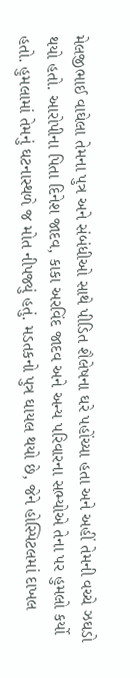મેલજીભાઈ વાઘેલા તેમના પુત્ર અને સંબંધીઓ સાથે પીડિત શૈલેષના ઘરે પહોંચ્યા હતા અને અહીં તેમની વચ્ચે ઝઘડો થયો હતો. આરોપીના પિતા દિનેશ જાદવ, કાકા અરવિંદ જાદવ અને અન્ય પરિવારના સભ્યોએ તેના પર હુમલો કર્યો હતો. હુમલામાં તેમનું ઘટનાસ્થળે જ મોત નીપજ્યું હતું. મડતકનો પુત્ર ઘાયલ થયો છે, જેને હોસ્પિટલમાં દાખલ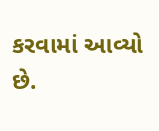કરવામાં આવ્યો છે.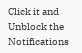Click it and Unblock the Notifications